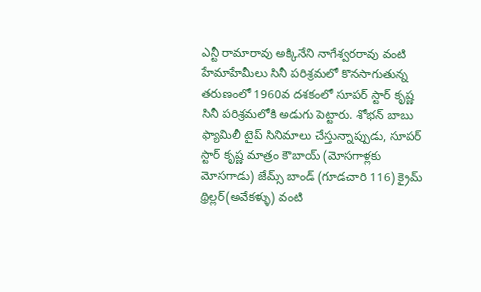ఎన్టీ రామారావు అక్కినేని నాగేశ్వరరావు వంటి హేమాహేమీలు సినీ పరిశ్రమలో కొనసాగుతున్న తరుణంలో 1960వ దశకంలో సూపర్ స్టార్ కృష్ణ సినీ పరిశ్రమలోకి అడుగు పెట్టారు. శోభన్ బాబు ఫ్యామిలీ టైప్ సినిమాలు చేస్తున్నాప్పుడు, సూపర్ స్టార్ కృష్ణ మాత్రం కౌబాయ్ (మోసగాళ్లకు మోసగాడు) జేమ్స్ బాండ్ (గూడచారి 116) క్రైమ్ థ్రిల్లర్(అవేకళ్ళు) వంటి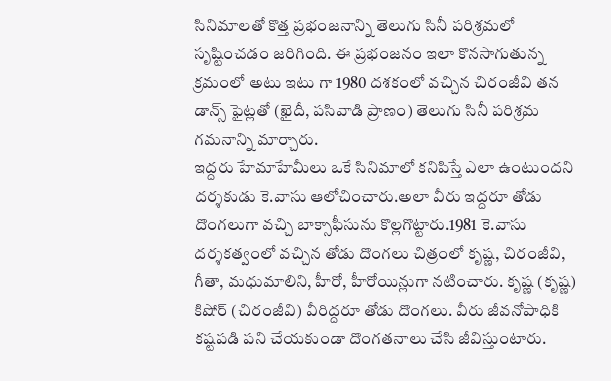సినిమాలతో కొత్త ప్రభంజనాన్ని తెలుగు సినీ పరిశ్రమలో సృష్టించడం జరిగింది. ఈ ప్రభంజనం ఇలా కొనసాగుతున్న క్రమంలో అటు ఇటు గా 1980 దశకంలో వచ్చిన చిరంజీవి తన డాన్స్ ఫైట్లతో (ఖైదీ, పసివాడి ప్రాణం) తెలుగు సినీ పరిశ్రమ గమనాన్ని మార్చారు.
ఇద్దరు హేమాహేమీలు ఒకే సినిమాలో కనిపిస్తే ఎలా ఉంటుందని దర్శకుడు కె.వాసు ఆలోచించారు.అలా వీరు ఇద్దరూ తోడు దొంగలుగా వచ్చి బాక్సాఫీసును కొల్లగొట్టారు.1981 కె.వాసు దర్శకత్వంలో వచ్చిన తోడు దొంగలు చిత్రంలో కృష్ణ, చిరంజీవి, గీతా, మధుమాలిని, హీరో, హీరోయిన్లుగా నటించారు. కృష్ణ (కృష్ణ) కిషోర్ (చిరంజీవి) వీరిద్దరూ తోడు దొంగలు. వీరు జీవనోపాధికి కష్టపడి పని చేయకుండా దొంగతనాలు చేసి జీవిస్తుంటారు.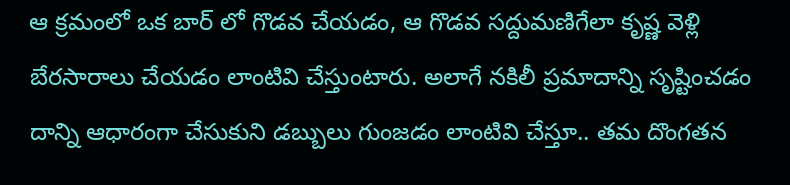ఆ క్రమంలో ఒక బార్ లో గొడవ చేయడం, ఆ గొడవ సద్దుమణిగేలా కృష్ణ వెళ్లి బేరసారాలు చేయడం లాంటివి చేస్తుంటారు. అలాగే నకిలీ ప్రమాదాన్ని సృష్టించడం దాన్ని ఆధారంగా చేసుకుని డబ్బులు గుంజడం లాంటివి చేస్తూ.. తమ దొంగతన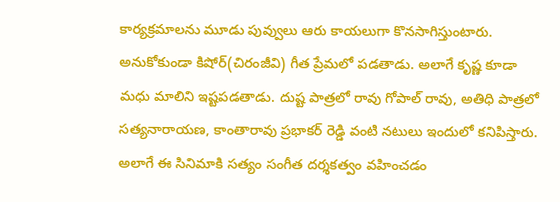కార్యక్రమాలను మూడు పువ్వులు ఆరు కాయలుగా కొనసాగిస్తుంటారు.
అనుకోకుండా కిషోర్(చిరంజీవి) గీత ప్రేమలో పడతాడు. అలాగే కృష్ణ కూడా మధు మాలిని ఇష్టపడతాడు. దుష్ట పాత్రలో రావు గోపాల్ రావు, అతిధి పాత్రలో సత్యనారాయణ, కాంతారావు ప్రభాకర్ రెడ్డి వంటి నటులు ఇందులో కనిపిస్తారు. అలాగే ఈ సినిమాకి సత్యం సంగీత దర్శకత్వం వహించడం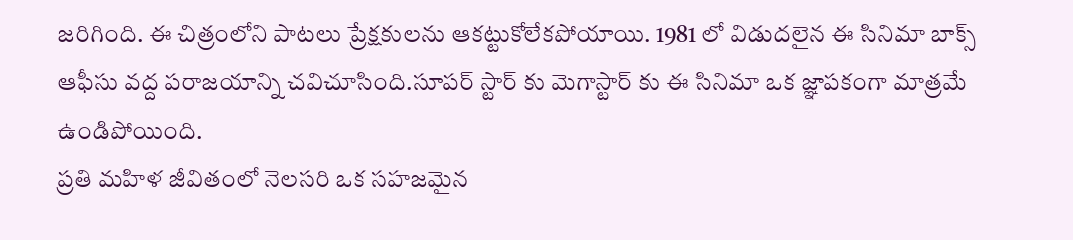జరిగింది. ఈ చిత్రంలోని పాటలు ప్రేక్షకులను ఆకట్టుకోలేకపోయాయి. 1981 లో విడుదలైన ఈ సినిమా బాక్స్ ఆఫీసు వద్ద పరాజయాన్ని చవిచూసింది.సూపర్ స్టార్ కు మెగాస్టార్ కు ఈ సినిమా ఒక జ్ఞాపకంగా మాత్రమే ఉండిపోయింది.
ప్రతి మహిళ జీవితంలో నెలసరి ఒక సహజమైన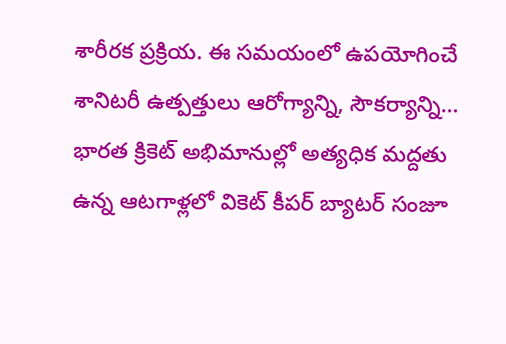శారీరక ప్రక్రియ. ఈ సమయంలో ఉపయోగించే శానిటరీ ఉత్పత్తులు ఆరోగ్యాన్ని, సౌకర్యాన్ని…
భారత క్రికెట్ అభిమానుల్లో అత్యధిక మద్దతు ఉన్న ఆటగాళ్లలో వికెట్ కీపర్ బ్యాటర్ సంజూ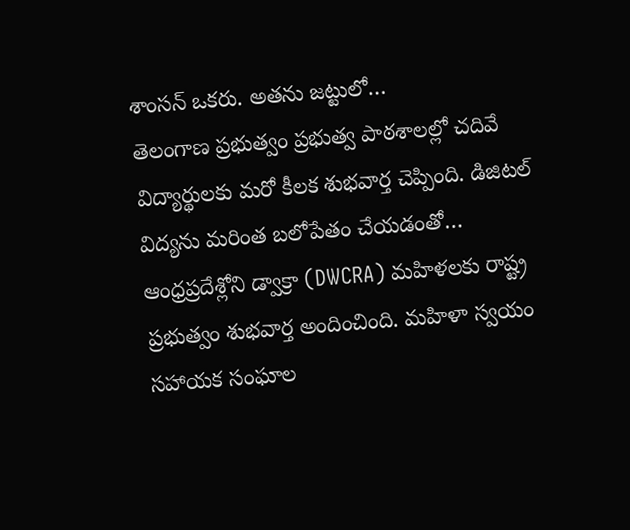శాంసన్ ఒకరు. అతను జట్టులో…
తెలంగాణ ప్రభుత్వం ప్రభుత్వ పాఠశాలల్లో చదివే విద్యార్థులకు మరో కీలక శుభవార్త చెప్పింది. డిజిటల్ విద్యను మరింత బలోపేతం చేయడంతో…
ఆంధ్రప్రదేశ్లోని డ్వాక్రా (DWCRA) మహిళలకు రాష్ట్ర ప్రభుత్వం శుభవార్త అందించింది. మహిళా స్వయం సహాయక సంఘాల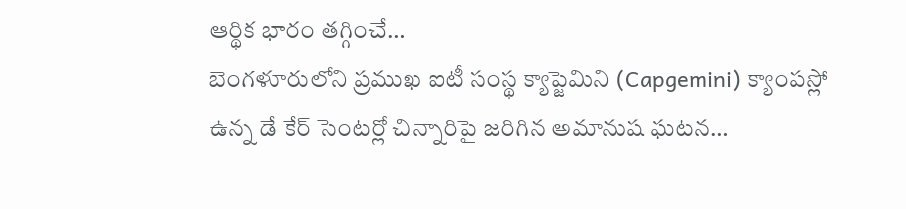ఆర్థిక భారం తగ్గించే…
బెంగళూరులోని ప్రముఖ ఐటీ సంస్థ క్యాప్జెమిని (Capgemini) క్యాంపస్లో ఉన్న డే కేర్ సెంటర్లో చిన్నారిపై జరిగిన అమానుష ఘటన…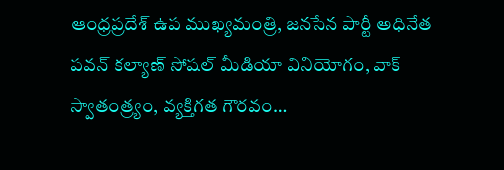ఆంధ్రప్రదేశ్ ఉప ముఖ్యమంత్రి, జనసేన పార్టీ అధినేత పవన్ కల్యాణ్ సోషల్ మీడియా వినియోగం, వాక్ స్వాతంత్ర్యం, వ్యక్తిగత గౌరవం…